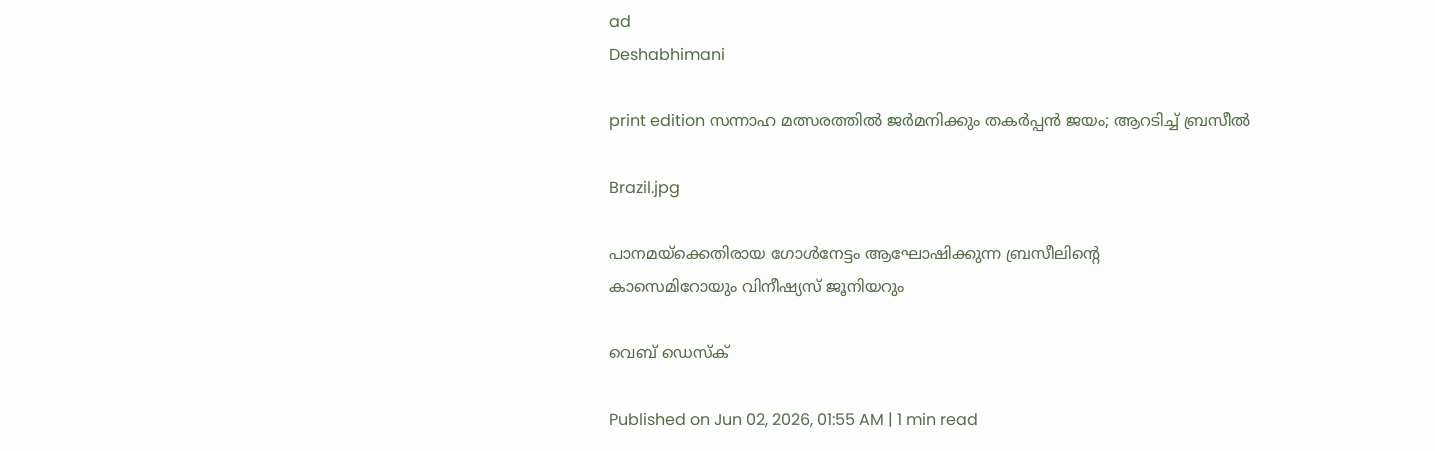ad
Deshabhimani

print edition സന്നാഹ മത്സരത്തിൽ ജർമനിക്കും തകർപ്പൻ ജയം; ആറടിച്ച്‌ ബ്രസീൽ

Brazil.jpg

പാനമയ്ക്കെതിരായ ഗോൾനേട്ടം ആഘോഷിക്കുന്ന ബ്രസീലിന്റെ
കാസെമിറോയും വിനീഷ്യസ് ജൂനിയറും

വെബ് ഡെസ്ക്

Published on Jun 02, 2026, 01:55 AM | 1 min read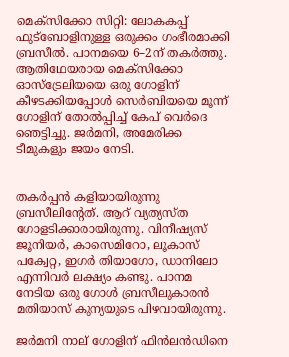മെക്‌സിക്കോ സിറ്റി: ലോകകപ്പ്‌ ഫുട്‌ബോളിനുള്ള ഒരുക്കം ഗംഭീരമാക്കി ബ്രസീൽ. പാനമയെ 6–2ന്‌ തകർത്തു. ആതിഥേയരായ മെക്‌സിക്കോ ഓസ്‌ട്രേലിയയെ ഒരു ഗോളിന്‌ കീഴടക്കിയപ്പോൾ സെർബിയയെ മൂന്ന്‌ ഗോളിന്‌ തോൽപ്പിച്ച്‌ കേപ്‌ വെർദെ ഞെട്ടിച്ചു‍. ജർമനി, അമേരിക്ക ടീമുകളും ജയം നേടി.


തകർപ്പൻ കളിയായിരുന്നു ബ്രസീലിന്റേത്‌. ആറ്‌ വ്യത്യസ്‌ത ഗോളടിക്കാരായിരുന്നു. വിനീഷ്യസ്‌ ജൂനിയർ, കാസെമിറോ, ലൂകാസ്‌ പക്വേറ്റ, ഇഗർ തിയാഗോ, ഡാനിലോ എന്നിവർ ലക്ഷ്യം കണ്ടു. പാനമ നേടിയ ഒരു ഗോൾ ബ്രസീലുകാരൻ മതിയാസ്‌ കുന്യയുടെ പിഴവായിരുന്നു.

ജർമനി നാല്‌ ഗോളിന്‌ ഫിൻലൻഡിനെ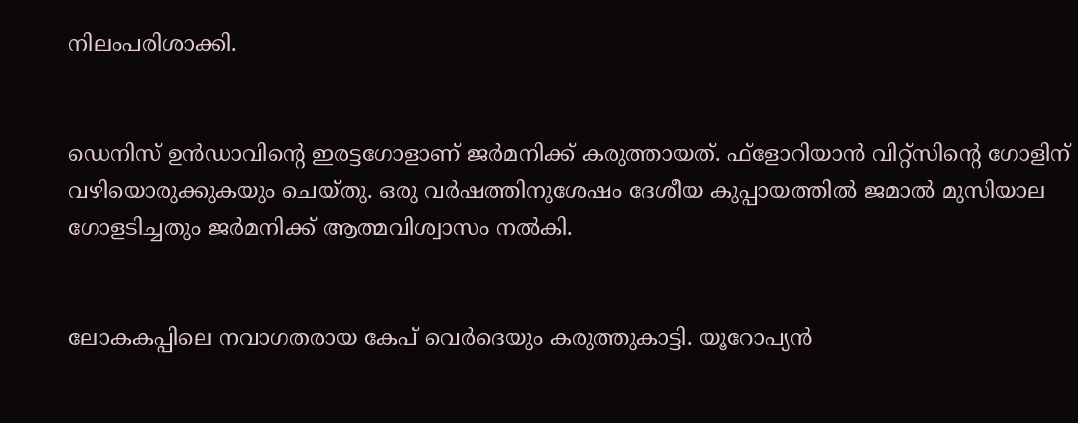നിലംപരിശാക്കി.


ഡെനിസ്‌ ഉൻഡാവിന്റെ ഇരട്ടഗോളാണ്‌ ജർമനിക്ക്‌ കരുത്തായത്‌. ഫ്‌ളോറിയാൻ വിറ്റ്‌സിന്റെ ഗോളിന്‌ വഴിയൊരുക്കുകയും ചെയ്‌തു. ഒരു വർഷത്തിനുശേഷം ദേശീയ കുപ്പായത്തിൽ ജമാൽ മുസിയാല ഗോളടിച്ചതും ജർമനിക്ക്‌ ആത്മവിശ്വാസം നൽകി.


ലോകകപ്പിലെ നവാഗതരായ കേപ്‌ വെർദെയും കരുത്തുകാട്ടി. യൂറോപ്യൻ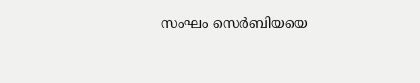സംഘം സെർബിയയെ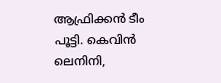ആഫ്രിക്കൻ ടീം പൂട്ടി. കെവിൻ ലെനിനി,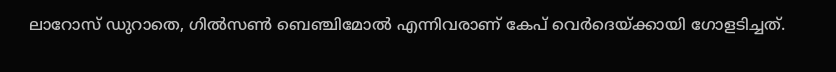ലാറോസ്‌ ഡുറാതെ, ഗിൽസൺ ബെഞ്ചിമോൽ എന്നിവരാണ്‌ കേപ്‌ വെർദെയ്‌ക്കായി ഗോളടിച്ചത്‌.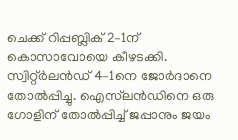ചെക്ക്‌ റിപ്പബ്ലിക്‌ 2–1ന്‌ കൊസാവോയെ കീഴടക്കി. സ്വിറ്റ്‌ർലൻഡ്‌ 4–1നെ ജോർദാനെ തോൽപ്പിച്ചു. ഐസ്‌ലൻഡിനെ ഒരു ഗോളിന്‌ തോൽപ്പിച്ച്‌ ജപ്പാനും ജയം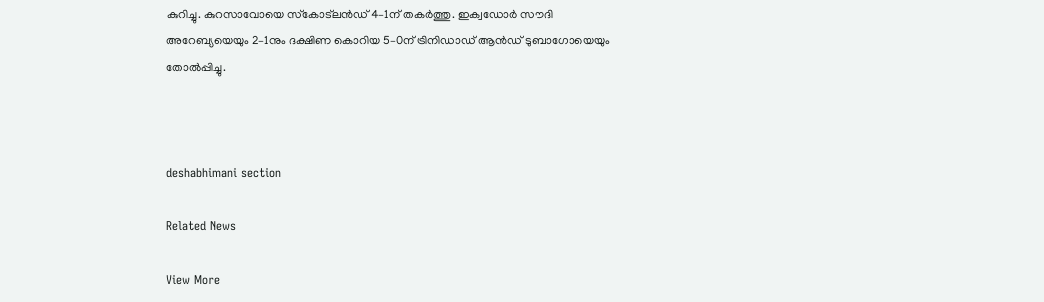കുറിച്ചു. കുറസാവോയെ സ്‌കോട്‌ലൻഡ്‌ 4–1ന്‌ തകർത്തു. ഇക്വഡോർ സ‍ൗദി അറേബ്യയെയും 2–1നും ദക്ഷിണ കൊറിയ 5–0ന്‌ ട്രിനിഡാഡ്‌ ആൻഡ്‌ ടുബാഗോയെയും തോൽപ്പിച്ചു.



deshabhimani section

Related News

View More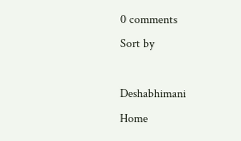0 comments
Sort by

Deshabhimani
Home